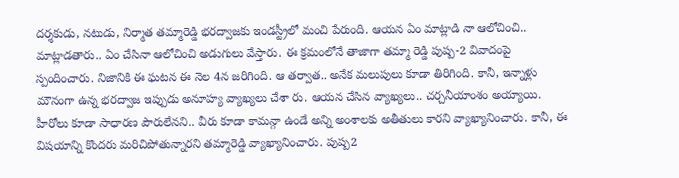దర్శకుడు, నటుడు, నిర్మాత తమ్మారెడ్డి భరద్వాజకు ఇండస్ట్రీలో మంచి పేరుంది. ఆయన ఏం మాట్లాడి నా ఆలోచించి.. మాట్లాడతారు.. ఏం చేసినా ఆలోచించి అడుగులు వేస్తారు. ఈ క్రమంలోనే తాజాగా తమ్మా రెడ్డి పుష్ప-2 వివాదంపై స్పందించారు. నిజానికి ఈ ఘటన ఈ నెల 4న జరిగింది. ఆ తర్వాత.. అనేక మలుపులు కూడా తిరిగింది. కానీ, ఇన్నాళ్లు మౌనంగా ఉన్న భరద్వాజ ఇప్పుడు అనూహ్య వ్యాఖ్యలు చేశా రు. ఆయన చేసిన వ్యాఖ్యలు.. చర్చనీయాంశం అయ్యాయి.
హీరోలు కూడా సాధారణ పౌరులేనని.. వీరు కూడా కామన్గా ఉండే అన్ని అంశాలకు అతీతులు కారని వ్యాఖ్యానించారు. కానీ, ఈ విషయాన్ని కొందరు మరిచిపోతున్నారని తమ్మారెడ్డి వ్యాఖ్యానించారు. పుష్ప2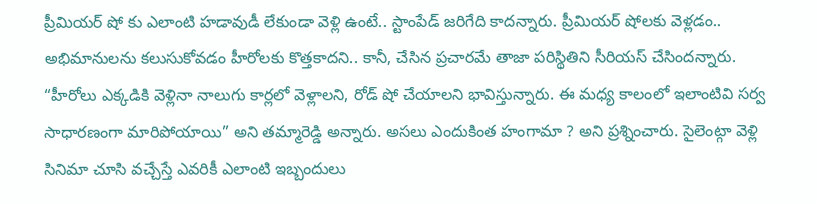ప్రీమియర్ షో కు ఎలాంటి హడావుడీ లేకుండా వెళ్లి ఉంటే.. స్టాంపేడ్ జరిగేది కాదన్నారు. ప్రీమియర్ షోలకు వెళ్లడం.. అభిమానులను కలుసుకోవడం హీరోలకు కొత్తకాదని.. కానీ, చేసిన ప్రచారమే తాజా పరిస్థితిని సీరియస్ చేసిందన్నారు.
“హీరోలు ఎక్కడికి వెళ్లినా నాలుగు కార్లలో వెళ్లాలని, రోడ్ షో చేయాలని భావిస్తున్నారు. ఈ మధ్య కాలంలో ఇలాంటివి సర్వ సాధారణంగా మారిపోయాయి” అని తమ్మారెడ్డి అన్నారు. అసలు ఎందుకింత హంగామా ? అని ప్రశ్నించారు. సైలెంట్గా వెళ్లి సినిమా చూసి వచ్చేస్తే ఎవరికీ ఎలాంటి ఇబ్బందులు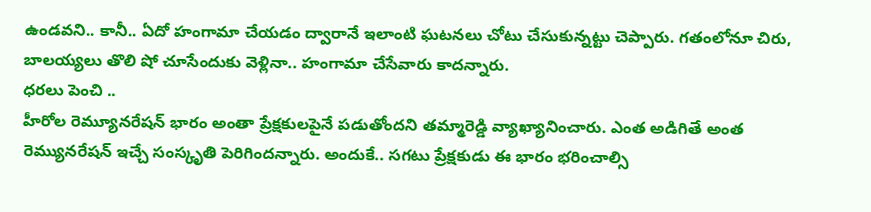ఉండవని.. కానీ.. ఏదో హంగామా చేయడం ద్వారానే ఇలాంటి ఘటనలు చోటు చేసుకున్నట్టు చెప్పారు. గతంలోనూ చిరు, బాలయ్యలు తొలి షో చూసేందుకు వెళ్లినా.. హంగామా చేసేవారు కాదన్నారు.
ధరలు పెంచి ..
హీరోల రెమ్యూనరేషన్ భారం అంతా ప్రేక్షకులపైనే పడుతోందని తమ్మారెడ్డి వ్యాఖ్యానించారు. ఎంత అడిగితే అంత రెమ్యునరేషన్ ఇచ్చే సంస్కృతి పెరిగిందన్నారు. అందుకే.. సగటు ప్రేక్షకుడు ఈ భారం భరించాల్సి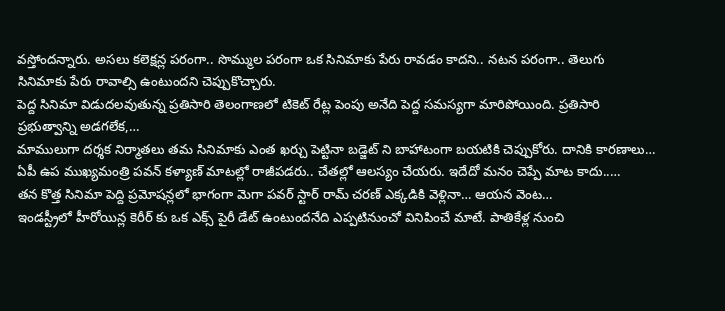వస్తోందన్నారు. అసలు కలెక్షన్ల పరంగా.. సొమ్ముల పరంగా ఒక సినిమాకు పేరు రావడం కాదని.. నటన పరంగా.. తెలుగు సినిమాకు పేరు రావాల్సి ఉంటుందని చెప్పుకొచ్చారు.
పెద్ద సినిమా విడుదలవుతున్న ప్రతిసారి తెలంగాణలో టికెట్ రేట్ల పెంపు అనేది పెద్ద సమస్యగా మారిపోయింది. ప్రతిసారి ప్రభుత్వాన్ని అడగలేక,…
మాములుగా దర్శక నిర్మాతలు తమ సినిమాకు ఎంత ఖర్చు పెట్టినా బడ్జెట్ ని బాహాటంగా బయటికి చెప్పుకోరు. దానికి కారణాలు…
ఏపీ ఉప ముఖ్యమంత్రి పవన్ కళ్యాణ్ మాటల్లో రాజీపడరు.. చేతల్లో ఆలస్యం చేయరు. ఇదేదో మనం చెప్పే మాట కాదు..…
తన కొత్త సినిమా పెద్ది ప్రమోషన్లలో భాగంగా మెగా పవర్ స్టార్ రామ్ చరణ్ ఎక్కడికి వెళ్లినా… ఆయన వెంట…
ఇండస్ట్రీలో హీరోయిన్ల కెరీర్ కు ఒక ఎక్స్ పైరీ డేట్ ఉంటుందనేది ఎప్పటినుంచో వినిపించే మాటే. పాతికేళ్ల నుంచి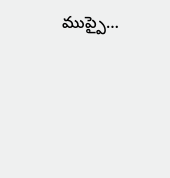ముప్పై…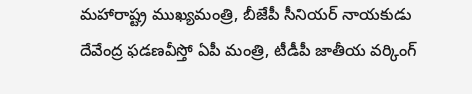మహారాష్ట్ర ముఖ్యమంత్రి, బీజేపీ సీనియర్ నాయకుడు దేవేంద్ర ఫడణవీస్తో ఏపీ మంత్రి, టీడీపీ జాతీయ వర్కింగ్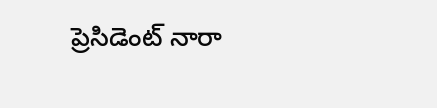ప్రెసిడెంట్ నారా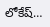లోకేష్…